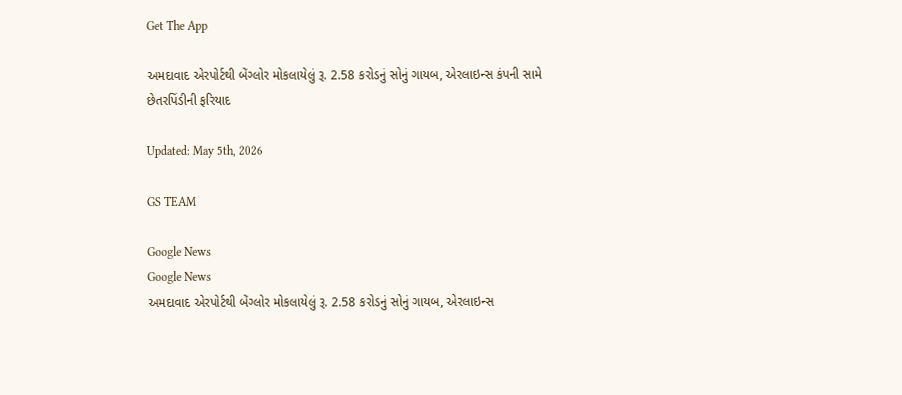Get The App

અમદાવાદ એરપોર્ટથી બેંગ્લોર મોકલાયેલું રૂ. 2.58 કરોડનું સોનું ગાયબ, એરલાઇન્સ કંપની સામે છેતરપિંડીની ફરિયાદ

Updated: May 5th, 2026

GS TEAM

Google News
Google News
અમદાવાદ એરપોર્ટથી બેંગ્લોર મોકલાયેલું રૂ. 2.58 કરોડનું સોનું ગાયબ, એરલાઇન્સ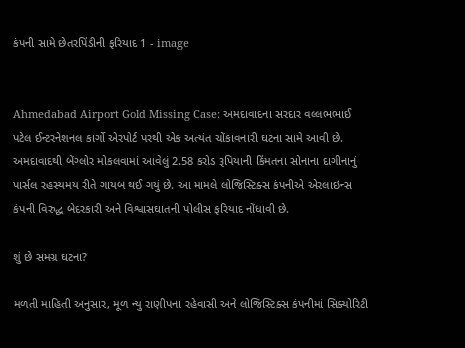કંપની સામે છેતરપિંડીની ફરિયાદ 1 - image


Ahmedabad Airport Gold Missing Case: અમદાવાદના સરદાર વલ્લભભાઈ પટેલ ઈન્ટરનેશનલ કાર્ગો એરપોર્ટ પરથી એક અત્યંત ચોંકાવનારી ઘટના સામે આવી છે. અમદાવાદથી બેંગ્લોર મોકલવામાં આવેલું 2.58 કરોડ રૂપિયાની કિંમતના સોનાના દાગીનાનું પાર્સલ રહસ્યમય રીતે ગાયબ થઈ ગયું છે. આ મામલે લોજિસ્ટિક્સ કંપનીએ એરલાઇન્સ કંપની વિરુદ્ધ બેદરકારી અને વિશ્વાસઘાતની પોલીસ ફરિયાદ નોંધાવી છે.

શું છે સમગ્ર ઘટના?

મળતી માહિતી અનુસાર, મૂળ ન્યુ રાણીપના રહેવાસી અને લોજિસ્ટિક્સ કંપનીમાં સિક્યોરિટી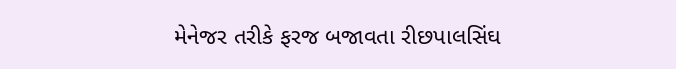મેનેજર તરીકે ફરજ બજાવતા રીછપાલસિંઘ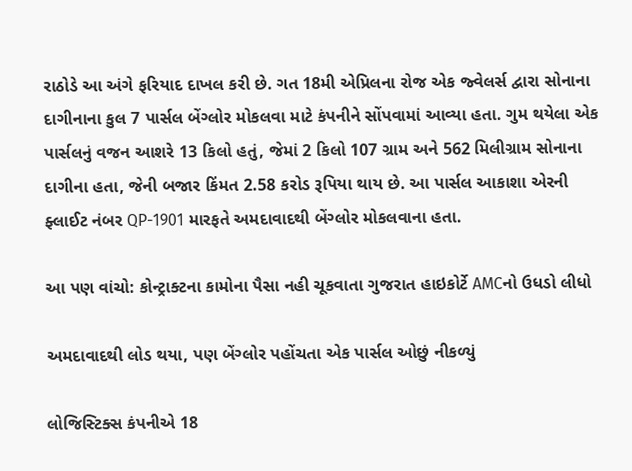રાઠોડે આ અંગે ફરિયાદ દાખલ કરી છે. ગત 18મી એપ્રિલના રોજ એક જ્વેલર્સ દ્વારા સોનાના દાગીનાના કુલ 7 પાર્સલ બેંગ્લોર મોકલવા માટે કંપનીને સોંપવામાં આવ્યા હતા. ગુમ થયેલા એક પાર્સલનું વજન આશરે 13 કિલો હતું, જેમાં 2 કિલો 107 ગ્રામ અને 562 મિલીગ્રામ સોનાના દાગીના હતા, જેની બજાર કિંમત 2.58 કરોડ રૂપિયા થાય છે. આ પાર્સલ આકાશા એરની ફ્લાઈટ નંબર QP-1901 મારફતે અમદાવાદથી બેંગ્લોર મોકલવાના હતા.

આ પણ વાંચો: કોન્ટ્રાક્ટના કામોના પૈસા નહી ચૂકવાતા ગુજરાત હાઇકોર્ટે AMCનો ઉધડો લીધો

અમદાવાદથી લોડ થયા, પણ બેંગ્લોર પહોંચતા એક પાર્સલ ઓછું નીકળ્યું

લોજિસ્ટિક્સ કંપનીએ 18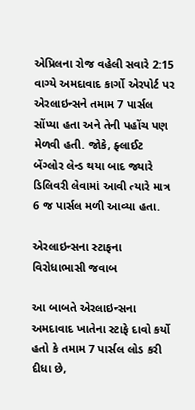એપ્રિલના રોજ વહેલી સવારે 2:15 વાગ્યે અમદાવાદ કાર્ગો એરપોર્ટ પર એરલાઇન્સને તમામ 7 પાર્સલ સોંપ્યા હતા અને તેની પહોંચ પણ મેળવી હતી. જોકે, ફ્લાઈટ બેંગ્લોર લેન્ડ થયા બાદ જ્યારે ડિલિવરી લેવામાં આવી ત્યારે માત્ર 6 જ પાર્સલ મળી આવ્યા હતા.

એરલાઇન્સના સ્ટાફના વિરોધાભાસી જવાબ

આ બાબતે એરલાઇન્સના અમદાવાદ ખાતેના સ્ટાફે દાવો કર્યો હતો કે તમામ 7 પાર્સલ લોડ કરી દીધા છે,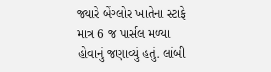જ્યારે બેંગ્લોર ખાતેના સ્ટાફે માત્ર 6 જ પાર્સલ મળ્યા હોવાનું જણાવ્યું હતું. લાંબી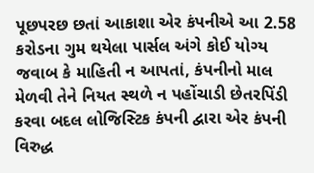પૂછપરછ છતાં આકાશા એર કંપનીએ આ 2.58 કરોડના ગુમ થયેલા પાર્સલ અંગે કોઈ યોગ્ય જવાબ કે માહિતી ન આપતાં, કંપનીનો માલ મેળવી તેને નિયત સ્થળે ન પહોંચાડી છેતરપિંડી કરવા બદલ લોજિસ્ટિક કંપની દ્વારા એર કંપની વિરુદ્ધ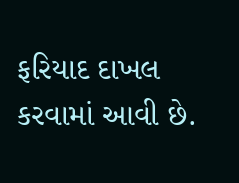ફરિયાદ દાખલ કરવામાં આવી છે.